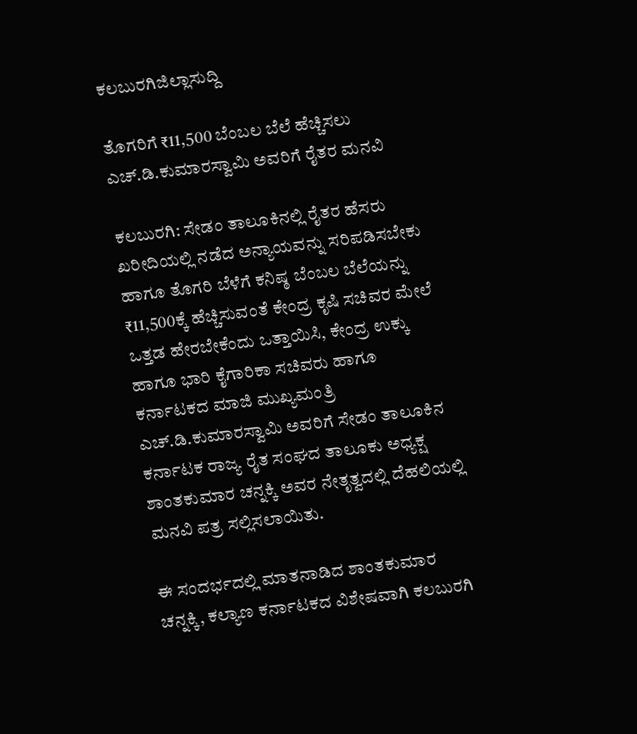ಕಲಬುರಗಿಜಿಲ್ಲಾಸುದ್ದಿ

ತೊಗರಿಗೆ ₹11,500 ಬೆಂಬಲ ಬೆಲೆ ಹೆಚ್ಚಿಸಲು ಎಚ್.ಡಿ.ಕುಮಾರಸ್ವಾಮಿ ಅವರಿಗೆ ರೈತರ ಮನವಿ

ಕಲಬುರಗಿ: ಸೇಡಂ ತಾಲೂಕಿನಲ್ಲಿ ರೈತರ ಹೆಸರು ಖರೀದಿಯಲ್ಲಿ ನಡೆದ ಅನ್ಯಾಯವನ್ನು ಸರಿಪಡಿಸಬೇಕು ಹಾಗೂ ತೊಗರಿ ಬೆಳೆಗೆ ಕನಿಷ್ಠ ಬೆಂಬಲ ಬೆಲೆಯನ್ನು ₹11,500ಕ್ಕೆ ಹೆಚ್ಚಿಸುವಂತೆ ಕೇಂದ್ರ ಕೃಷಿ ಸಚಿವರ ಮೇಲೆ ಒತ್ತಡ ಹೇರಬೇಕೆಂದು ಒತ್ತಾಯಿಸಿ, ಕೇಂದ್ರ ಉಕ್ಕು ಹಾಗೂ ಭಾರಿ ಕೈಗಾರಿಕಾ ಸಚಿವರು ಹಾಗೂ ಕರ್ನಾಟಕದ ಮಾಜಿ ಮುಖ್ಯಮಂತ್ರಿ ಎಚ್.ಡಿ.ಕುಮಾರಸ್ವಾಮಿ ಅವರಿಗೆ ಸೇಡಂ ತಾಲೂಕಿನ ಕರ್ನಾಟಕ ರಾಜ್ಯ ರೈತ ಸಂಘದ ತಾಲೂಕು ಅಧ್ಯಕ್ಷ ಶಾಂತಕುಮಾರ ಚನ್ನಕ್ಕಿ ಅವರ ನೇತೃತ್ವದಲ್ಲಿ ದೆಹಲಿಯಲ್ಲಿ ಮನವಿ ಪತ್ರ ಸಲ್ಲಿಸಲಾಯಿತು.

ಈ ಸಂದರ್ಭದಲ್ಲಿ ಮಾತನಾಡಿದ ಶಾಂತಕುಮಾರ ಚನ್ನಕ್ಕಿ, ಕಲ್ಯಾಣ ಕರ್ನಾಟಕದ ವಿಶೇಷವಾಗಿ ಕಲಬುರಗಿ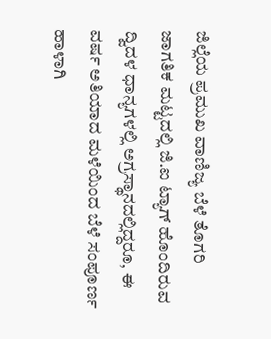ಜಿಲ್ಲೆಯ ಪ್ರಮುಖ ವಾಣಿಜ್ಯ ಬೆಳೆ ತೊಗರಿ ಜಾಗತಿಕ ಮಟ್ಟದಲ್ಲಿ ಜಿ.ಐ ಟ್ಯಾಗ್ ಹೊಂದಿರುವ ದ್ವಿದಳ ಧಾನ್ಯಗಳಲ್ಲಿ ಅಗ್ರಸ್ಥಾನದಲ್ಲಿದ್ದರೂ, ಈ ವರ್ಷ ಅತಿಯಾದ ಮಳೆಯಿಂದ ಬೆಳೆ ಸಂಪೂರ್ಣ ಹಾಳಾಗಿ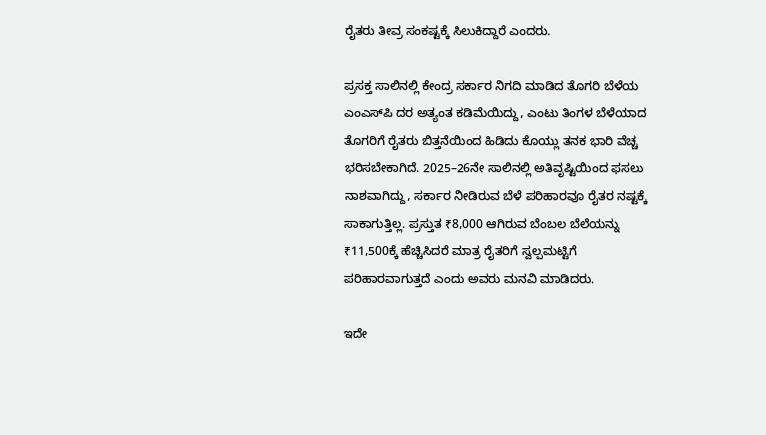ರೈತರು ತೀವ್ರ ಸಂಕಷ್ಟಕ್ಕೆ ಸಿಲುಕಿದ್ದಾರೆ ಎಂದರು.

ಪ್ರಸಕ್ತ ಸಾಲಿನಲ್ಲಿ ಕೇಂದ್ರ ಸರ್ಕಾರ ನಿಗದಿ ಮಾಡಿದ ತೊಗರಿ ಬೆಳೆಯ ಎಂಎಸ್‌ಪಿ ದರ ಅತ್ಯಂತ ಕಡಿಮೆಯಿದ್ದು, ಎಂಟು ತಿಂಗಳ ಬೆಳೆಯಾದ ತೊಗರಿಗೆ ರೈತರು ಬಿತ್ತನೆಯಿಂದ ಹಿಡಿದು ಕೊಯ್ಲು ತನಕ ಭಾರಿ ವೆಚ್ಚ ಭರಿಸಬೇಕಾಗಿದೆ. 2025–26ನೇ ಸಾಲಿನಲ್ಲಿ ಅತಿವೃಷ್ಟಿಯಿಂದ ಫಸಲು ನಾಶವಾಗಿದ್ದು, ಸರ್ಕಾರ ನೀಡಿರುವ ಬೆಳೆ ಪರಿಹಾರವೂ ರೈತರ ನಷ್ಟಕ್ಕೆ ಸಾಕಾಗುತ್ತಿಲ್ಲ. ಪ್ರಸ್ತುತ ₹8,000 ಆಗಿರುವ ಬೆಂಬಲ ಬೆಲೆಯನ್ನು ₹11,500ಕ್ಕೆ ಹೆಚ್ಚಿಸಿದರೆ ಮಾತ್ರ ರೈತರಿಗೆ ಸ್ವಲ್ಪಮಟ್ಟಿಗೆ ಪರಿಹಾರವಾಗುತ್ತದೆ ಎಂದು ಅವರು ಮನವಿ ಮಾಡಿದರು.

ಇದೇ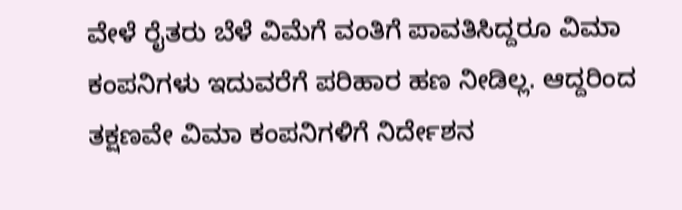ವೇಳೆ ರೈತರು ಬೆಳೆ ವಿಮೆಗೆ ವಂತಿಗೆ ಪಾವತಿಸಿದ್ದರೂ ವಿಮಾ ಕಂಪನಿಗಳು ಇದುವರೆಗೆ ಪರಿಹಾರ ಹಣ ನೀಡಿಲ್ಲ. ಆದ್ದರಿಂದ ತಕ್ಷಣವೇ ವಿಮಾ ಕಂಪನಿಗಳಿಗೆ ನಿರ್ದೇಶನ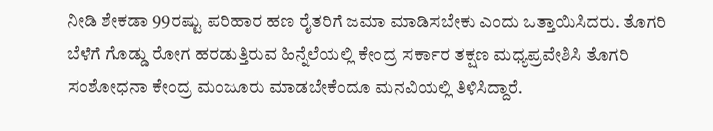ನೀಡಿ ಶೇಕಡಾ 99ರಷ್ಟು ಪರಿಹಾರ ಹಣ ರೈತರಿಗೆ ಜಮಾ ಮಾಡಿಸಬೇಕು ಎಂದು ಒತ್ತಾಯಿಸಿದರು. ತೊಗರಿ ಬೆಳೆಗೆ ಗೊಡ್ಡು ರೋಗ ಹರಡುತ್ತಿರುವ ಹಿನ್ನೆಲೆಯಲ್ಲಿ ಕೇಂದ್ರ ಸರ್ಕಾರ ತಕ್ಷಣ ಮಧ್ಯಪ್ರವೇಶಿಸಿ ತೊಗರಿ ಸಂಶೋಧನಾ ಕೇಂದ್ರ ಮಂಜೂರು ಮಾಡಬೇಕೆಂದೂ ಮನವಿಯಲ್ಲಿ ತಿಳಿಸಿದ್ದಾರೆ.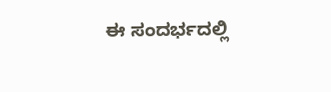ಈ ಸಂದರ್ಭದಲ್ಲಿ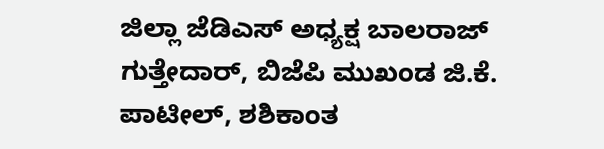ಜಿಲ್ಲಾ ಜೆಡಿಎಸ್ ಅಧ್ಯಕ್ಷ ಬಾಲರಾಜ್ ಗುತ್ತೇದಾರ್, ಬಿಜೆಪಿ ಮುಖಂಡ ಜಿ.ಕೆ. ಪಾಟೀಲ್, ಶಶಿಕಾಂತ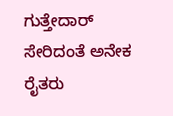ಗುತ್ತೇದಾರ್ ಸೇರಿದಂತೆ ಅನೇಕ ರೈತರು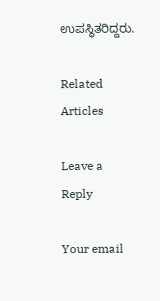ಉಪಸ್ಥಿತರಿದ್ದರು.

Related Articles

Leave a Reply

Your email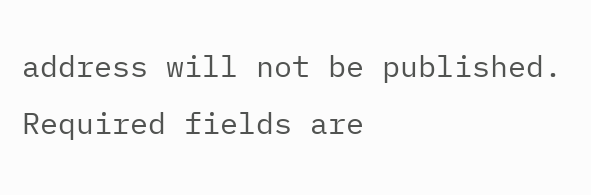address will not be published. Required fields are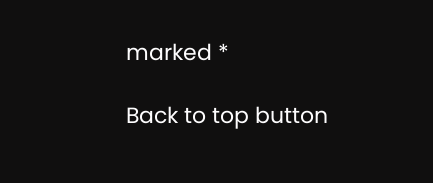marked *

Back to top button